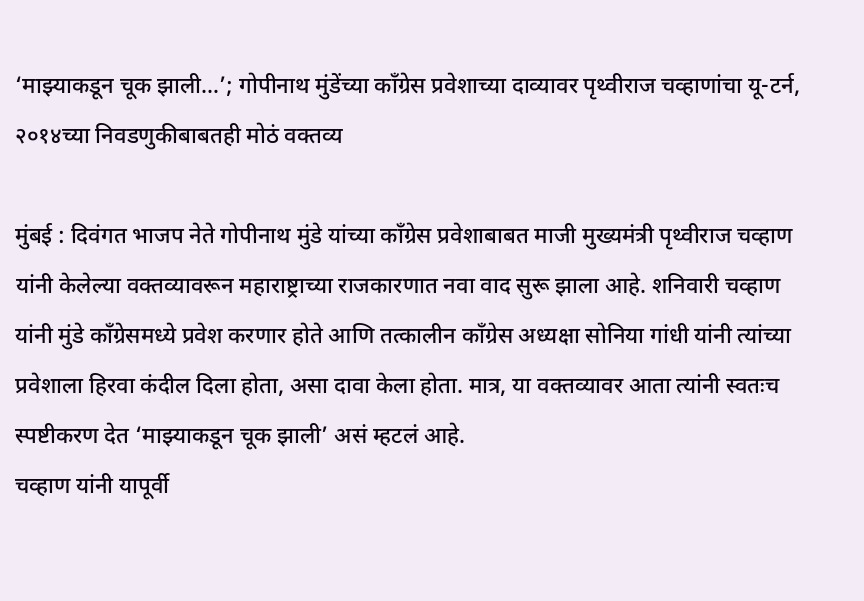‘माझ्याकडून चूक झाली…’; गोपीनाथ मुंडेंच्या काँग्रेस प्रवेशाच्या दाव्यावर पृथ्वीराज चव्हाणांचा यू-टर्न, २०१४च्या निवडणुकीबाबतही मोठं वक्तव्य

मुंबई : दिवंगत भाजप नेते गोपीनाथ मुंडे यांच्या काँग्रेस प्रवेशाबाबत माजी मुख्यमंत्री पृथ्वीराज चव्हाण यांनी केलेल्या वक्तव्यावरून महाराष्ट्राच्या राजकारणात नवा वाद सुरू झाला आहे. शनिवारी चव्हाण यांनी मुंडे काँग्रेसमध्ये प्रवेश करणार होते आणि तत्कालीन काँग्रेस अध्यक्षा सोनिया गांधी यांनी त्यांच्या प्रवेशाला हिरवा कंदील दिला होता, असा दावा केला होता. मात्र, या वक्तव्यावर आता त्यांनी स्वतःच स्पष्टीकरण देत ‘माझ्याकडून चूक झाली’ असं म्हटलं आहे.
चव्हाण यांनी यापूर्वी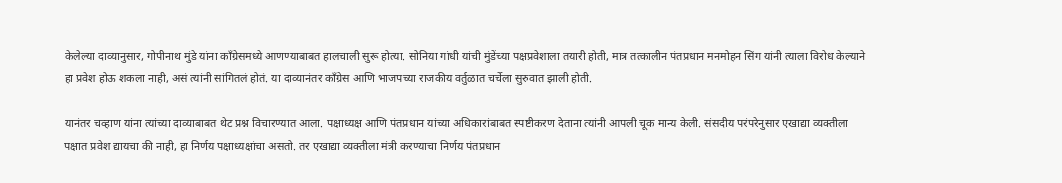केलेल्या दाव्यानुसार, गोपीनाथ मुंडे यांना काँग्रेसमध्ये आणण्याबाबत हालचाली सुरू होत्या. सोनिया गांधी यांची मुंडेंच्या पक्षप्रवेशाला तयारी होती, मात्र तत्कालीन पंतप्रधान मनमोहन सिंग यांनी त्याला विरोध केल्याने हा प्रवेश होऊ शकला नाही, असं त्यांनी सांगितलं होतं. या दाव्यानंतर काँग्रेस आणि भाजपच्या राजकीय वर्तुळात चर्चेला सुरुवात झाली होती.

यानंतर चव्हाण यांना त्यांच्या दाव्याबाबत थेट प्रश्न विचारण्यात आला. पक्षाध्यक्ष आणि पंतप्रधान यांच्या अधिकारांबाबत स्पष्टीकरण देताना त्यांनी आपली चूक मान्य केली. संसदीय परंपरेनुसार एखाद्या व्यक्तीला पक्षात प्रवेश द्यायचा की नाही, हा निर्णय पक्षाध्यक्षांचा असतो. तर एखाद्या व्यक्तीला मंत्री करण्याचा निर्णय पंतप्रधान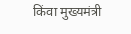किंवा मुख्यमंत्री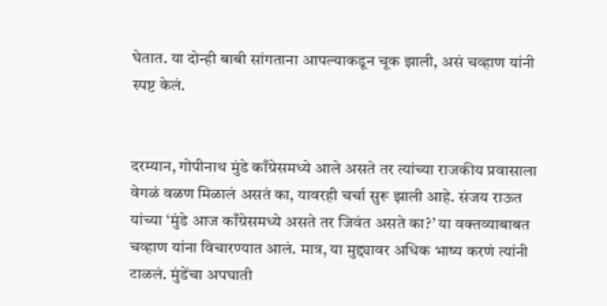घेतात. या दोन्ही बाबी सांगताना आपल्याकडून चूक झाली, असं चव्हाण यांनी स्पष्ट केलं.


दरम्यान, गोपीनाथ मुंडे काँग्रेसमध्ये आले असते तर त्यांच्या राजकीय प्रवासाला वेगळं वळण मिळालं असतं का, यावरही चर्चा सुरू झाली आहे. संजय राऊत यांच्या ‘मुंडे आज काँग्रेसमध्ये असते तर जिवंत असते का?’ या वक्तव्याबाबत चव्हाण यांना विचारण्यात आलं. मात्र, या मुद्द्यावर अधिक भाष्य करणं त्यांनी टाळलं. मुंडेंचा अपघाती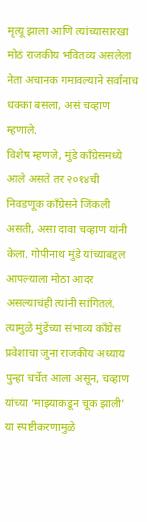मृत्यू झाला आणि त्यांच्यासारखा मोठं राजकीय भवितव्य असलेला नेता अचानक गमावल्याने सर्वांनाच धक्का बसला, असं चव्हाण म्हणाले.
विशेष म्हणजे, मुंडे काँग्रेसमध्ये आले असते तर २०१४ची निवडणूक काँग्रेसने जिंकली असती, असा दावा चव्हाण यांनी केला. गोपीनाथ मुंडे यांच्याबद्दल आपल्याला मोठा आदर असल्याचंही त्यांनी सांगितलं. त्यामुळे मुंडेंच्या संभाव्य काँग्रेस प्रवेशाचा जुना राजकीय अध्याय पुन्हा चर्चेत आला असून, चव्हाण यांच्या ‘माझ्याकडून चूक झाली’ या स्पष्टीकरणामुळे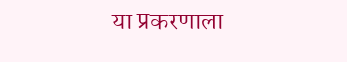या प्रकरणाला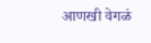आणखी वेगळं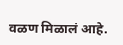वळण मिळालं आहे.